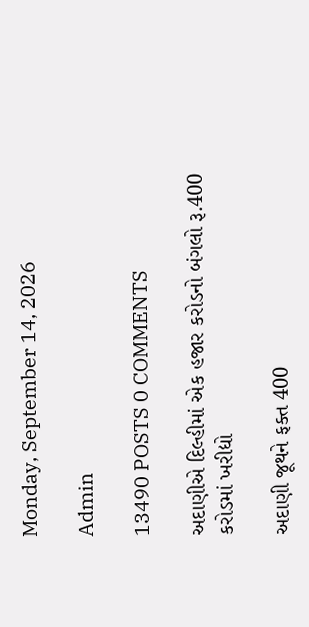Monday, September 14, 2026

Admin

13490 POSTS 0 COMMENTS

અદાણીએ દિલ્હીમાં એક હજાર કરોડનો બંગલો રૂ.400 કરોડમાં ખરીદ્યો

અદાણી જૂથને ફક્ત 400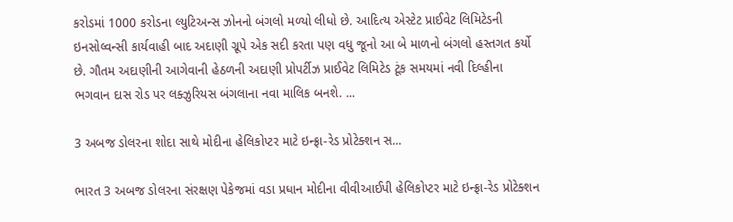કરોડમાં 1000 કરોડના લ્યુટિઅન્સ ઝોનનો બંગલો મળ્યો લીધો છે. આદિત્ય એસ્ટેટ પ્રાઈવેટ લિમિટેડની ઇનસોલ્વન્સી કાર્યવાહી બાદ અદાણી ગ્રૂપે એક સદી કરતા પણ વધુ જૂનો આ બે માળનો બંગલો હસ્તગત કર્યો છે. ગૌતમ અદાણીની આગેવાની હેઠળની અદાણી પ્રોપર્ટીઝ પ્રાઈવેટ લિમિટેડ ટૂંક સમયમાં નવી દિલ્હીના ભગવાન દાસ રોડ પર લક્ઝુરિયસ બંગલાના નવા માલિક બનશે. ...

3 અબજ ડોલરના શોદા સાથે મોદીના હેલિકોપ્ટર માટે ઇન્ફ્રા-રેડ પ્રોટેક્શન સ...

ભારત 3 અબજ ડોલરના સંરક્ષણ પેકેજમાં વડા પ્રધાન મોદીના વીવીઆઈપી હેલિકોપ્ટર માટે ઇન્ફ્રા-રેડ પ્રોટેક્શન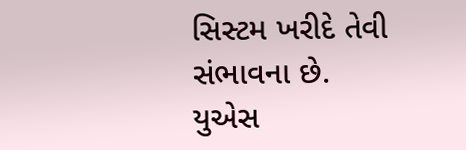સિસ્ટમ ખરીદે તેવી સંભાવના છે. યુએસ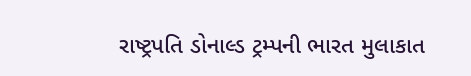રાષ્ટ્રપતિ ડોનાલ્ડ ટ્રમ્પની ભારત મુલાકાત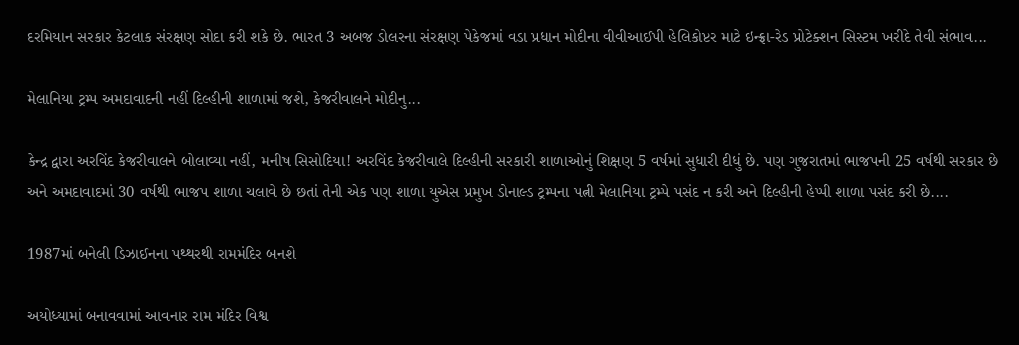દરમિયાન સરકાર કેટલાક સંરક્ષણ સોદા કરી શકે છે. ભારત 3 અબજ ડોલરના સંરક્ષણ પેકેજમાં વડા પ્રધાન મોદીના વીવીઆઈપી હેલિકોપ્ટર માટે ઇન્ફ્રા-રેડ પ્રોટેક્શન સિસ્ટમ ખરીદે તેવી સંભાવ...

મેલાનિયા ટ્રમ્પ અમદાવાદની નહીં દિલ્હીની શાળામાં જશે, કેજરીવાલને મોદીનુ...

કેન્દ્ર દ્વારા અરવિંદ કેજરીવાલને બોલાવ્યા નહીં, મનીષ સિસોદિયા! અરવિંદ કેજરીવાલે દિલ્હીની સરકારી શાળાઓનું શિક્ષણ 5 વર્ષમાં સુધારી દીધું છે. પણ ગુજરાતમાં ભાજપની 25 વર્ષથી સરકાર છે અને અમદાવાદમાં 30 વર્ષથી ભાજપ શાળા ચલાવે છે છતાં તેની એક પણ શાળા યુએસ પ્રમુખ ડોનાલ્ડ ટ્રમ્પના પત્ની મેલાનિયા ટ્રમ્પે પસંદ ન કરી અને દિલ્હીની હેપ્પી શાળા પસંદ કરી છે....

1987માં બનેલી ડિઝાઈનના પથ્થરથી રામમંદિર બનશે

અયોધ્યામાં બનાવવામાં આવનાર રામ મંદિર વિશ્વ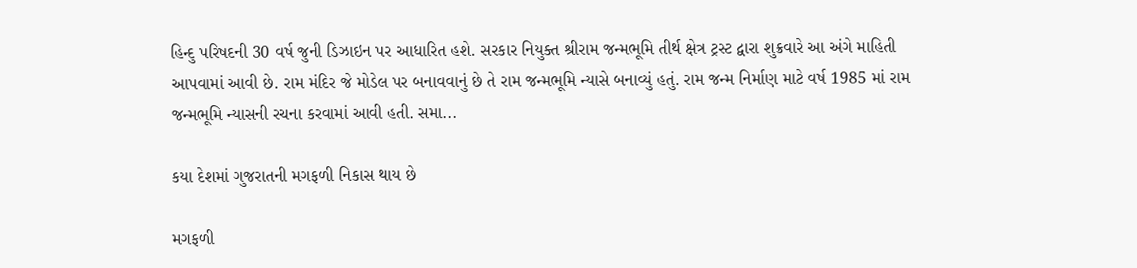હિન્દુ પરિષદની 30 વર્ષ જુની ડિઝાઇન પર આધારિત હશે. સરકાર નિયુક્ત શ્રીરામ જન્મભૂમિ તીર્થ ક્ષેત્ર ટ્રસ્ટ દ્વારા શુક્રવારે આ અંગે માહિતી આપવામાં આવી છે. રામ મંદિર જે મોડેલ પર બનાવવાનું છે તે રામ જન્મભૂમિ ન્યાસે બનાવ્યું હતું. રામ જન્મ નિર્માણ માટે વર્ષ 1985 માં રામ જન્મભૂમિ ન્યાસની રચના કરવામાં આવી હતી. સમા...

કયા દેશમાં ગુજરાતની મગફળી નિકાસ થાય છે

મગફળી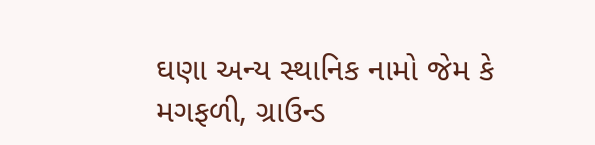ઘણા અન્ય સ્થાનિક નામો જેમ કે મગફળી, ગ્રાઉન્ડ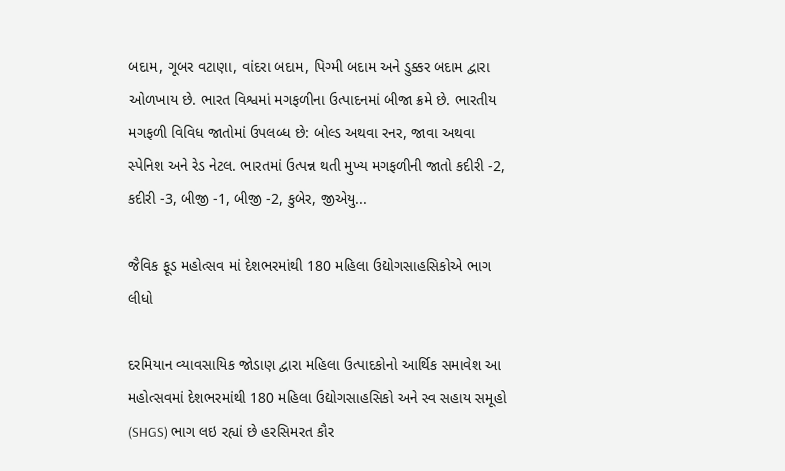બદામ, ગૂબર વટાણા, વાંદરા બદામ, પિગ્મી બદામ અને ડુક્કર બદામ દ્વારા ઓળખાય છે. ભારત વિશ્વમાં મગફળીના ઉત્પાદનમાં બીજા ક્રમે છે. ભારતીય મગફળી વિવિધ જાતોમાં ઉપલબ્ધ છે: બોલ્ડ અથવા રનર, જાવા અથવા સ્પેનિશ અને રેડ નેટલ. ભારતમાં ઉત્પન્ન થતી મુખ્ય મગફળીની જાતો કદીરી -2, કદીરી -3, બીજી -1, બીજી -2, કુબેર, જીએયુ...

જૈવિક ફૂડ મહોત્સવ માં દેશભરમાંથી 180 મહિલા ઉદ્યોગસાહસિકોએ ભાગ લીધો

દરમિયાન વ્યાવસાયિક જોડાણ દ્વારા મહિલા ઉત્પાદકોનો આર્થિક સમાવેશ આ મહોત્સવમાં દેશભરમાંથી 180 મહિલા ઉદ્યોગસાહસિકો અને સ્વ સહાય સમૂહો (SHGS) ભાગ લઇ રહ્યાં છે હરસિમરત કૌર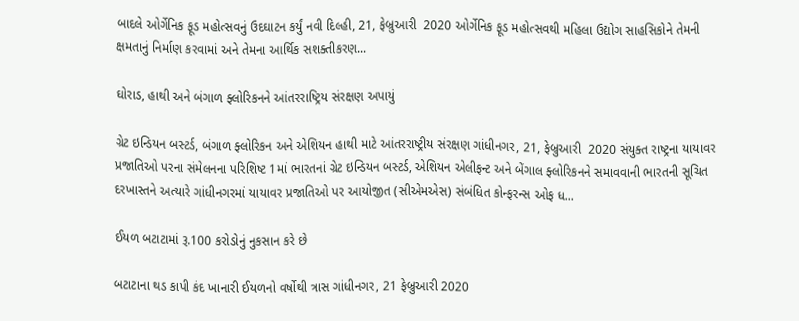બાદલે ઓર્ગેનિક ફૂડ મહોત્સવનું ઉદઘાટન કર્યું નવી દિલ્હી, 21, ફેબ્રુઆરી  2020 ઓર્ગેનિક ફૂડ મહોત્સવથી મહિલા ઉદ્યોગ સાહસિકોને તેમની ક્ષમતાનું નિર્માણ કરવામાં અને તેમના આર્થિક સશક્તીકરણ...

ઘોરાડ, હાથી અને બંગાળ ફ્લોરિકનને આંતરરાષ્ટ્રિય સંરક્ષણ અપાયું

ગ્રેટ ઇન્ડિયન બસ્ટર્ડ, બંગાળ ફ્લોરિકન અને એશિયન હાથી માટે આંતરરાષ્ટ્રીય સંરક્ષણ ગાંધીનગર, 21, ફેબ્રુઆરી  2020 સંયુક્ત રાષ્ટ્રના યાયાવર પ્રજાતિઓ પરના સંમેલનના પરિશિષ્ટ 1માં ભારતનાં ગ્રેટ ઇન્ડિયન બસ્ટર્ડ, એશિયન એલીફન્ટ અને બેંગાલ ફ્લોરિકનને સમાવવાની ભારતની સૂચિત દરખાસ્તને અત્યારે ગાંધીનગરમાં યાયાવર પ્રજાતિઓ પર આયોજીત (સીએમએસ) સંબંધિત કોન્ફરન્સ ઓફ ધ...

ઈયળ બટાટામાં રૂ.100 કરોડોનું નુકસાન કરે છે

બટાટાના થડ કાપી કંદ ખાનારી ઈયળનો વર્ષોથી ત્રાસ ગાંધીનગર, 21 ફેબ્રુઆરી 2020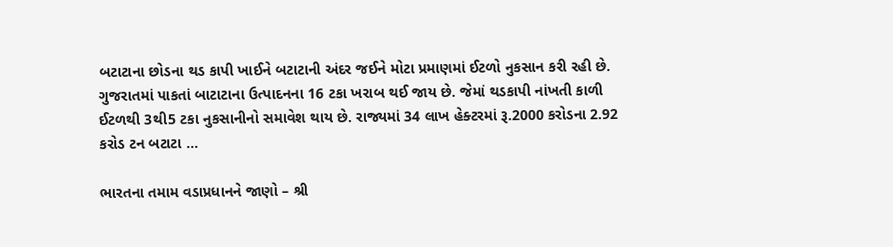બટાટાના છોડના થડ કાપી ખાઈને બટાટાની અંદર જઈને મોટા પ્રમાણમાં ઈટળો નુકસાન કરી રહી છે. ગુજરાતમાં પાકતાં બાટાટાના ઉત્પાદનના 16 ટકા ખરાબ થઈ જાય છે. જેમાં થડકાપી નાંખતી કાળી ઈટળથી 3થી5 ટકા નુકસાનીનો સમાવેશ થાય છે. રાજ્યમાં 34 લાખ હેક્ટરમાં રૂ.2000 કરોડના 2.92 કરોડ ટન બટાટા ...

ભારતના તમામ વડાપ્રધાનને જાણો – શ્રી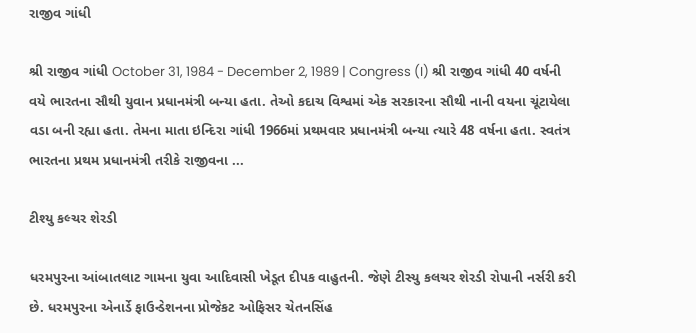રાજીવ ગાંધી

શ્રી રાજીવ ગાંધી October 31, 1984 - December 2, 1989 | Congress (I) શ્રી રાજીવ ગાંધી 40 વર્ષની વયે ભારતના સૌથી યુવાન પ્રધાનમંત્રી બન્યા હતા. તેઓ કદાચ વિશ્વમાં એક સરકારના સૌથી નાની વયના ચૂંટાયેલા વડા બની રહ્યા હતા. તેમના માતા ઇન્દિરા ગાંધી 1966માં પ્રથમવાર પ્રધાનમંત્રી બન્યા ત્યારે 48 વર્ષના હતા. સ્વતંત્ર ભારતના પ્રથમ પ્રધાનમંત્રી તરીકે રાજીવના ...

ટીશ્યુ કલ્ચર શેરડી

ધરમપુરના આંબાતલાટ ગામના યુવા આદિવાસી ખેડૂત દીપક વાહુતની. જેણે ટીસ્યુ કલચર શેરડી રોપાની નર્સરી કરી છે. ધરમપુરના એનાર્ડે ફાઉન્ડેશનના પ્રોજેકટ ઓફિસર ચેતનસિંહ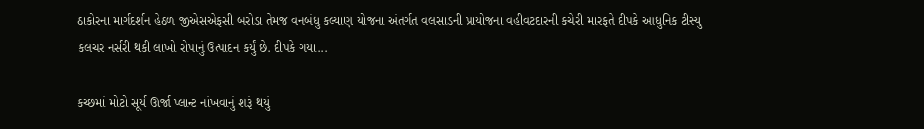ઠાકોરના માર્ગદર્શન હેઠળ જીએસએફસી બરોડા તેમજ વનબંધુ કલ્યાણ યોજના અંતર્ગત વલસાડની પ્રાયોજના વહીવટદારની કચેરી મારફતે દીપકે આધુનિક ટીસ્યુ કલચર નર્સરી થકી લાખો રોપાનું ઉત્પાદન કર્યું છે. દીપકે ગયા...

કચ્છમાં મોટો સૂર્ય ઊર્જા પ્લાન્ટ નાંખવાનું શરૂં થયું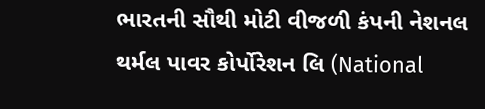ભારતની સૌથી મોટી વીજળી કંપની નેશનલ થર્મલ પાવર કોર્પોરેશન લિ (National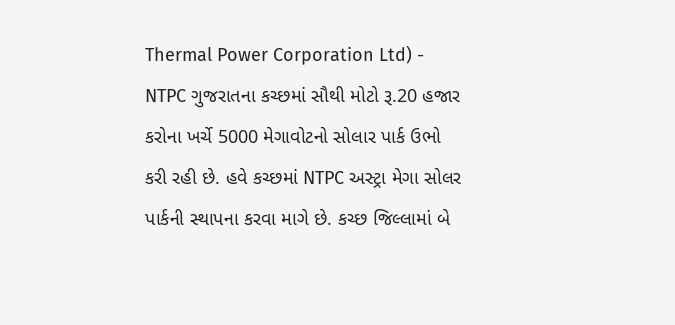Thermal Power Corporation Ltd) - NTPC ગુજરાતના કચ્છમાં સૌથી મોટો રૂ.20 હજાર કરોના ખર્ચે 5000 મેગાવોટનો સોલાર પાર્ક ઉભો કરી રહી છે. હવે કચ્છમાં NTPC અસ્ટ્રા મેગા સોલર પાર્કની સ્થાપના કરવા માગે છે. કચ્છ જિલ્લામાં બે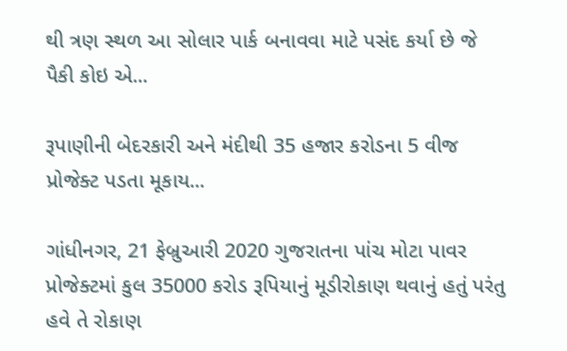થી ત્રણ સ્થળ આ સોલાર પાર્ક બનાવવા માટે પસંદ કર્યા છે જે પૈકી કોઇ એ...

રૂપાણીની બેદરકારી અને મંદીથી 35 હજાર કરોડના 5 વીજ પ્રોજેક્ટ પડતા મૂકાય...

ગાંધીનગર, 21 ફેબ્રુઆરી 2020 ગુજરાતના પાંચ મોટા પાવર પ્રોજેક્ટમાં કુલ 35000 કરોડ રૂપિયાનું મૂડીરોકાણ થવાનું હતું પરંતુ હવે તે રોકાણ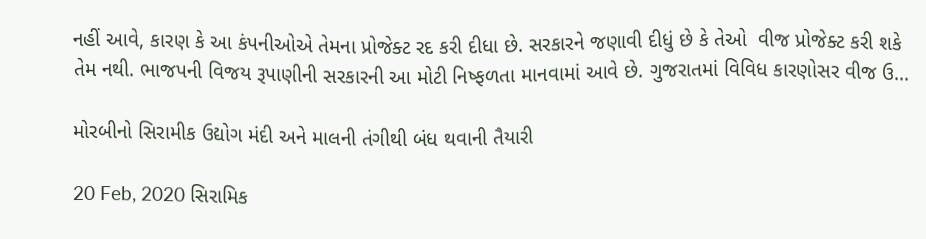નહીં આવે, કારણ કે આ કંપનીઓએ તેમના પ્રોજેક્ટ રદ કરી દીધા છે. સરકારને જણાવી દીધું છે કે તેઓ  વીજ પ્રોજેક્ટ કરી શકે તેમ નથી. ભાજપની વિજય રૂપાણીની સરકારની આ મોટી નિષ્ફળતા માનવામાં આવે છે. ગુજરાતમાં વિવિધ કારણોસર વીજ ઉ...

મોરબીનો સિરામીક ઉદ્યોગ મંદી અને માલની તંગીથી બંધ થવાની તૈયારી

20 Feb, 2020 સિરામિક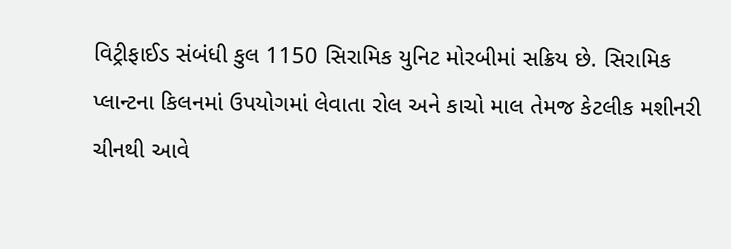વિટ્રીફાઈડ સંબંધી કુલ 1150 સિરામિક યુનિટ મોરબીમાં સક્રિય છે. સિરામિક પ્લાન્ટના કિલનમાં ઉપયોગમાં લેવાતા રોલ અને કાચો માલ તેમજ કેટલીક મશીનરી ચીનથી આવે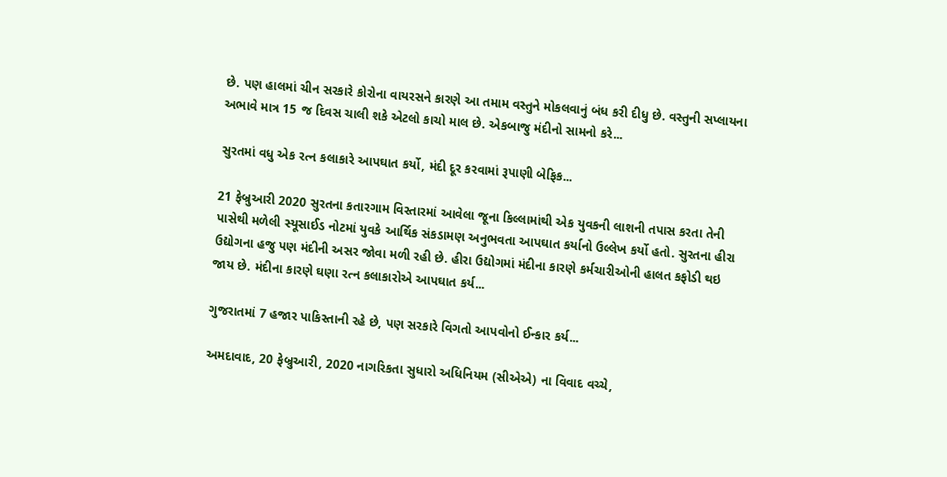છે. પણ હાલમાં ચીન સરકારે કોરોના વાયરસને કારણે આ તમામ વસ્તુને મોકલવાનું બંધ કરી દીધુ છે. વસ્તુની સપ્લાયના અભાવે માત્ર 15 જ દિવસ ચાલી શકે એટલો કાચો માલ છે. એકબાજુ મંદીનો સામનો કરે...

સુરતમાં વધુ એક રત્ન કલાકારે આપઘાત કર્યો, મંદી દૂર કરવામાં રૂપાણી બેફિક...

21 ફેબ્રુઆરી 2020 સુરતના કતારગામ વિસ્તારમાં આવેલા જૂના કિલ્લામાંથી એક યુવકની લાશની તપાસ કરતા તેની પાસેથી મળેલી સ્યૂસાઈડ નોટમાં યુવકે આર્થિક સંકડામણ અનુભવતા આપઘાત કર્યાનો ઉલ્લેખ કર્યો હતો. સુરતના હીરા ઉદ્યોગના હજુ પણ મંદીની અસર જોવા મળી રહી છે. હીરા ઉદ્યોગમાં મંદીના કારણે કર્મચારીઓની હાલત કફોડી થઇ જાય છે. મંદીના કારણે ઘણા રત્ન કલાકારોએ આપઘાત કર્ય...

ગુજરાતમાં 7 હજાર પાકિસ્તાની રહે છે, પણ સરકારે વિગતો આપવોનો ઈન્કાર કર્ય...

અમદાવાદ, 20 ફેબ્રુઆરી, 2020 નાગરિકતા સુધારો અધિનિયમ (સીએએ) ના વિવાદ વચ્ચે,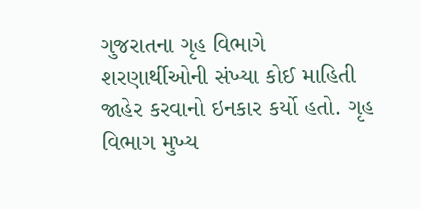ગુજરાતના ગૃહ વિભાગે શરણાર્થીઓની સંખ્યા કોઈ માહિતી જાહેર કરવાનો ઇનકાર કર્યો હતો. ગૃહ વિભાગ મુખ્ય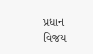પ્રધાન વિજય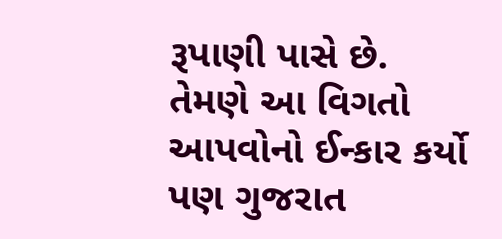રૂપાણી પાસે છે. તેમણે આ વિગતો આપવોનો ઈન્કાર કર્યો પણ ગુજરાત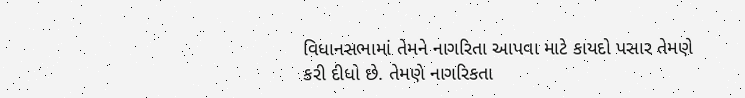વિધાનસભામાં તેમને નાગરિતા આપવા માટે કાયદો પસાર તેમણે કરી દીધો છે. તેમણે નાગરિકતા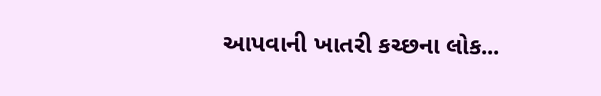આપવાની ખાતરી કચ્છના લોક...